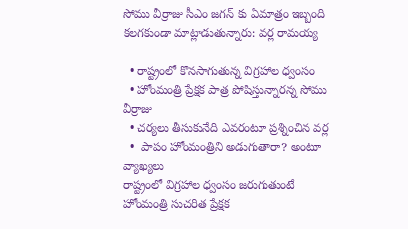సోము వీర్రాజు సీఎం జగన్ కు ఏమాత్రం ఇబ్బంది కలగకుండా మాట్లాడుతున్నారు: వర్ల రామయ్య

  • రాష్ట్రంలో కొనసాగుతున్న విగ్రహాల ధ్వంసం
  • హోంమంత్రి ప్రేక్షక పాత్ర పోషిస్తున్నారన్న సోము వీర్రాజు
  • చర్యలు తీసుకునేది ఎవరంటూ ప్రశ్నించిన వర్ల
  •  పాపం హోంమంత్రిని అడుగుతారా? అంటూ వ్యాఖ్యలు
రాష్ట్రంలో విగ్రహాల ధ్వంసం జరుగుతుంటే హోంమంత్రి సుచరిత ప్రేక్షక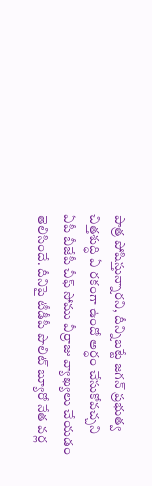పాత్ర పోషిస్తున్నారని, దీన్నిబట్టే జగన్ ప్రభుత్వ చిత్తశుద్ధి ఏ రకంగా ఉందో అర్ధం చేసుకోవచ్చని ఏపీ బీజేపీ చీఫ్ సోము వీర్రాజు వ్యాఖ్యలు చేయడం తెలిసిందే. దీనిపై టీడీపీ పొలిట్ బ్యూరో నేత వర్ల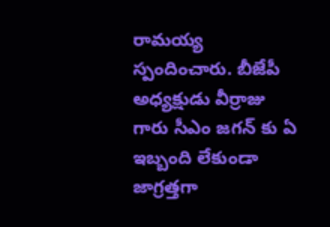రామయ్య స్పందించారు. బీజేపీ అధ్యక్షుడు వీర్రాజు గారు సీఎం జగన్ కు ఏ ఇబ్బంది లేకుండా జాగ్రత్తగా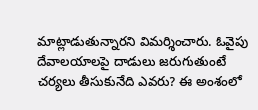మాట్లాడుతున్నారని విమర్శించారు. ఓవైపు దేవాలయాలపై దాడులు జరుగుతుంటే చర్యలు తీసుకునేది ఎవరు? ఈ అంశంలో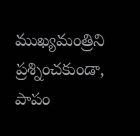ముఖ్యమంత్రిని ప్రశ్నించకుండా, పాపం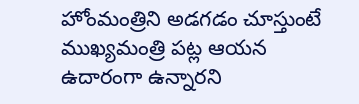హోంమంత్రిని అడగడం చూస్తుంటే ముఖ్యమంత్రి పట్ల ఆయన ఉదారంగా ఉన్నారని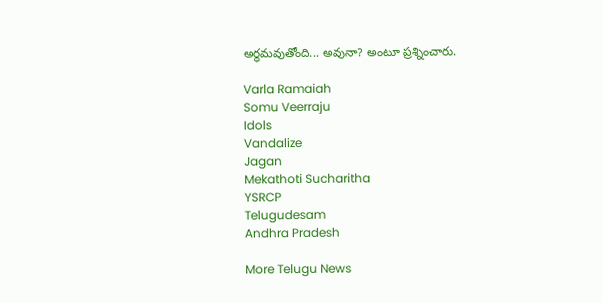అర్థమవుతోంది... అవునా? అంటూ ప్రశ్నించారు.

Varla Ramaiah
Somu Veerraju
Idols
Vandalize
Jagan
Mekathoti Sucharitha
YSRCP
Telugudesam
Andhra Pradesh

More Telugu News